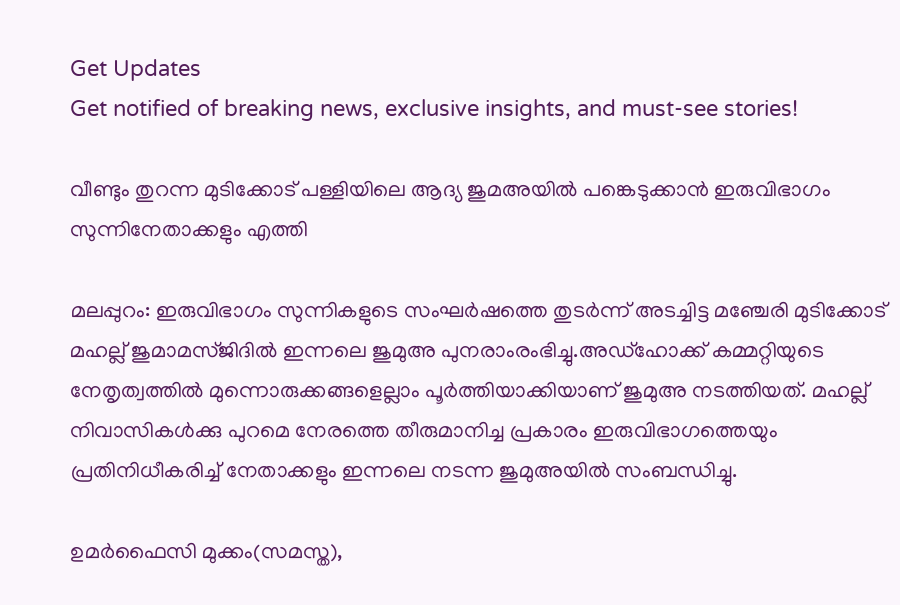Get Updates
Get notified of breaking news, exclusive insights, and must-see stories!

വീണ്ടും തുറന്ന മുടിക്കോട് പള്ളിയിലെ ആദ്യ ജുമഅയില്‍ പങ്കെടുക്കാന്‍ ഇരുവിഭാഗം സുന്നിനേതാക്കളും എത്തി

മലപ്പുറം: ഇരുവിഭാഗം സുന്നികളുടെ സംഘര്‍ഷത്തെ തുടര്‍ന്ന് അടച്ചിട്ട മഞ്ചേരി മുടിക്കോട് മഹല്ല് ജുമാമസ്ജിദില്‍ ഇന്നലെ ജുമുഅ പുനരാംരംഭിച്ചു.അഡ്‌ഹോക്ക് കമ്മറ്റിയുടെ നേതൃത്വത്തില്‍ മുന്നൊരുക്കങ്ങളെല്ലാം പൂര്‍ത്തിയാക്കിയാണ് ജുമുഅ നടത്തിയത്. മഹല്ല് നിവാസികള്‍ക്കു പുറമെ നേരത്തെ തീരുമാനിച്ച പ്രകാരം ഇരുവിഭാഗത്തെയും പ്രതിനിധീകരിച്ച് നേതാക്കളും ഇന്നലെ നടന്ന ജുമുഅയില്‍ സംബന്ധിച്ചു.

ഉമര്‍ഫൈസി മുക്കം(സമസ്ത),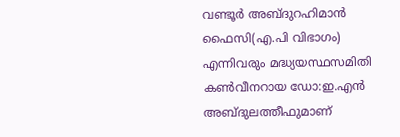വണ്ടൂര്‍ അബ്ദുറഹിമാന്‍ ഫൈസി(എ.പി വിഭാഗം) എന്നിവരും മദ്ധ്യയസ്ഥസമിതി കണ്‍വീനറായ ഡോ:ഇ.എന്‍ അബ്ദുലത്തീഫുമാണ്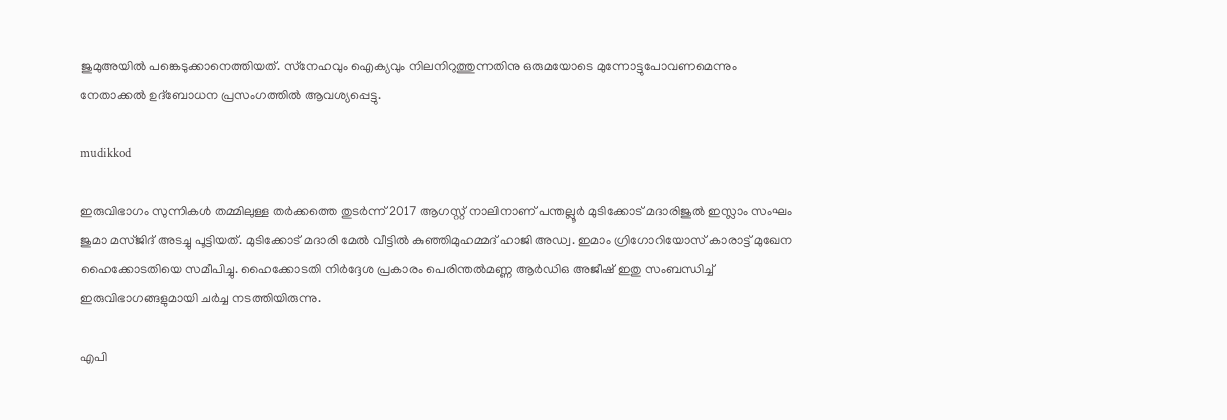ജുമുഅയില്‍ പങ്കെടുക്കാനെത്തിയത്. സ്‌നേഹവും ഐക്യവും നിലനിറുത്തുന്നതിനു ഒരുമയോടെ മുന്നോട്ടുപോവണമെന്നും നേതാക്കല്‍ ഉദ്‌ബോധന പ്രസംഗത്തില്‍ ആവശ്യപ്പെട്ടു.

mudikkod

ഇരുവിഭാഗം സുന്നികള്‍ തമ്മിലുള്ള തര്‍ക്കത്തെ തുടര്‍ന്ന് 2017 ആഗസ്റ്റ് നാലിനാണ് പന്തല്ലൂര്‍ മുടിക്കോട് മദാരിജുല്‍ ഇസ്ലാം സംഘം ജുമാ മസ്ജിദ് അടച്ചു പൂട്ടിയത്. മുടിക്കോട് മദാരി മേല്‍ വീട്ടില്‍ കുഞ്ഞിമുഹമ്മദ് ഹാജി അഡ്വ. ഇമാം ഗ്രിഗോറിയോസ് കാരാട്ട് മുഖേന ഹൈക്കോടതിയെ സമീപിച്ചു. ഹൈക്കോടതി നിര്‍ദ്ദേശ പ്രകാരം പെരിന്തല്‍മണ്ണ ആര്‍ഡിഒ അജീഷ് ഇതു സംബന്ധിച്ച് ഇരുവിഭാഗങ്ങളുമായി ചര്‍ച്ച നടത്തിയിരുന്നു.

എപി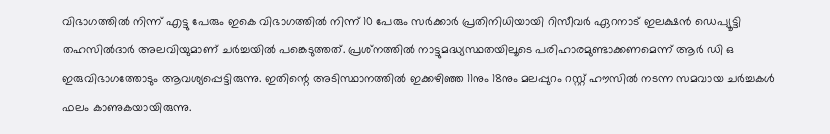വിഭാഗത്തില്‍ നിന്ന് എട്ടു പേരും ഇകെ വിഭാഗത്തില്‍ നിന്ന് 10 പേരും സര്‍ക്കാര്‍ പ്രതിനിധിയായി റിസീവര്‍ ഏറനാട് ഇലക്ഷന്‍ ഡെപ്യൂട്ടി തഹസില്‍ദാര്‍ അലവിയുമാണ് ചര്‍ച്ചയില്‍ പങ്കെടുത്തത്. പ്രശ്‌നത്തില്‍ നാട്ടുമദ്ധ്യസ്ഥതയിലൂടെ പരിഹാരമുണ്ടാക്കണമെന്ന് ആര്‍ ഡി ഒ ഇരുവിഭാഗത്തോടും ആവശ്യപ്പെട്ടിരുന്നു. ഇതിന്റെ അടിസ്ഥാനത്തില്‍ ഇക്കഴിഞ്ഞ 11നും 18നും മലപ്പുറം റസ്റ്റ് ഹൗസില്‍ നടന്ന സമവായ ചര്‍ച്ചകള്‍ ഫലം കാണുകയായിരുന്നു.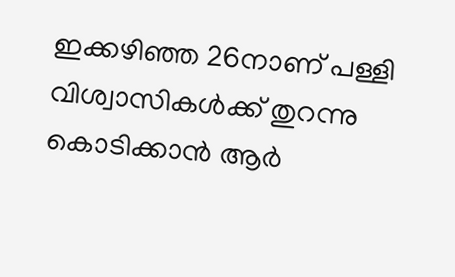ഇക്കഴിഞ്ഞ 26നാണ് പള്ളി വിശ്വാസികള്‍ക്ക് തുറന്നു കൊടിക്കാന്‍ ആര്‍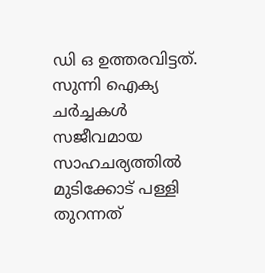ഡി ഒ ഉത്തരവിട്ടത്. സുന്നി ഐക്യ ചര്‍ച്ചകള്‍ സജീവമായ സാഹചര്യത്തില്‍ മുടിക്കോട് പള്ളി തുറന്നത്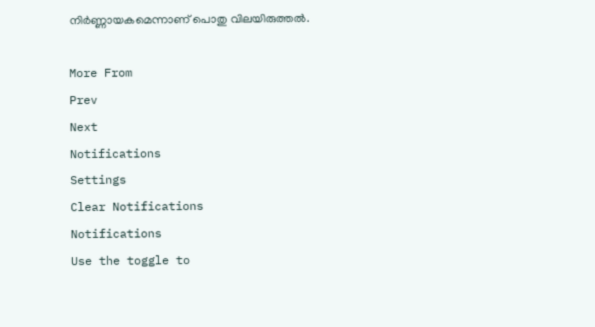നിര്‍ണ്ണായകമെന്നാണ് പൊതു വിലയിരുത്തല്‍.

More From
Prev
Next
Notifications
Settings
Clear Notifications
Notifications
Use the toggle to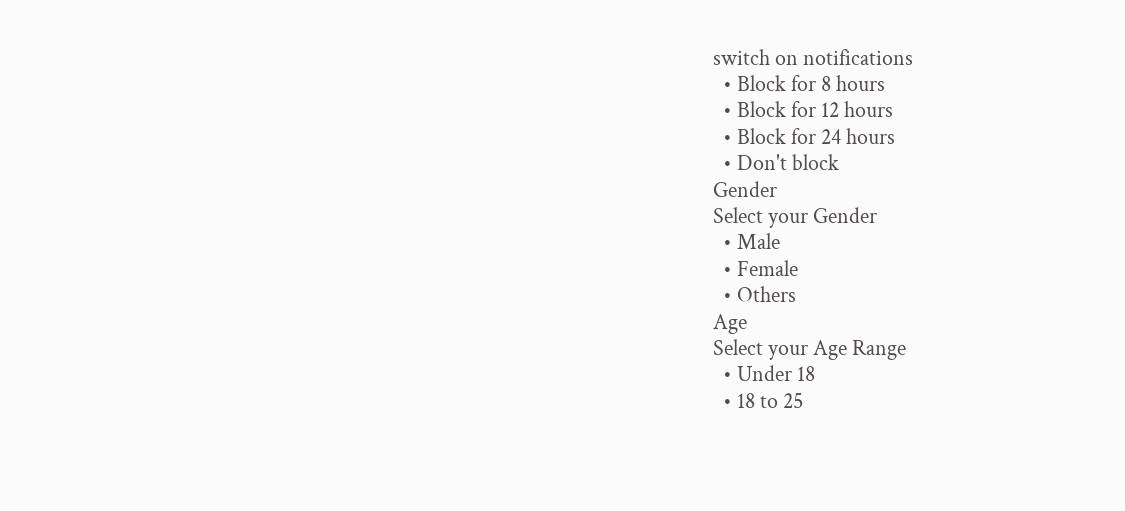switch on notifications
  • Block for 8 hours
  • Block for 12 hours
  • Block for 24 hours
  • Don't block
Gender
Select your Gender
  • Male
  • Female
  • Others
Age
Select your Age Range
  • Under 18
  • 18 to 25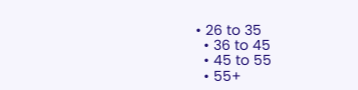• 26 to 35
  • 36 to 45
  • 45 to 55
  • 55+